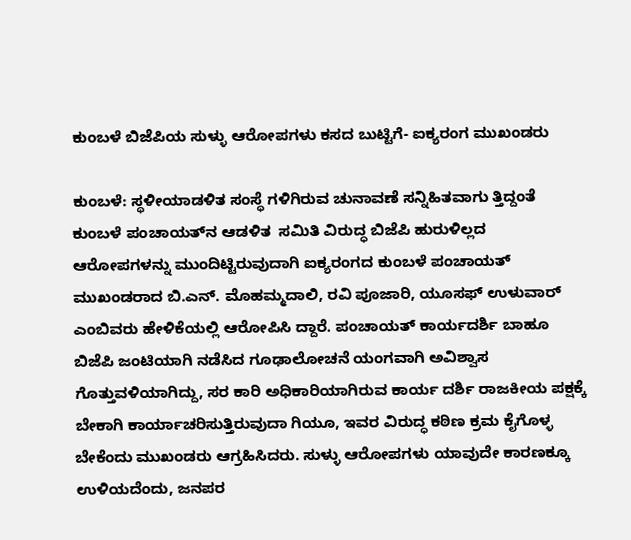ಕುಂಬಳೆ ಬಿಜೆಪಿಯ ಸುಳ್ಳು ಆರೋಪಗಳು ಕಸದ ಬುಟ್ಟಿಗೆ- ಐಕ್ಯರಂಗ ಮುಖಂಡರು

ಕುಂಬಳೆ: ಸ್ಥಳೀಯಾಡಳಿತ ಸಂಸ್ಥೆ ಗಳಿಗಿರುವ ಚುನಾವಣೆ ಸನ್ನಿಹಿತವಾಗು ತ್ತಿದ್ದಂತೆ ಕುಂಬಳೆ ಪಂಚಾಯತ್‌ನ ಆಡಳಿತ  ಸಮಿತಿ ವಿರುದ್ಧ ಬಿಜೆಪಿ ಹುರುಳಿಲ್ಲದ ಆರೋಪಗಳನ್ನು ಮುಂದಿಟ್ಟಿರುವುದಾಗಿ ಐಕ್ಯರಂಗದ ಕುಂಬಳೆ ಪಂಚಾಯತ್ ಮುಖಂಡರಾದ ಬಿ.ಎನ್. ಮೊಹಮ್ಮದಾಲಿ, ರವಿ ಪೂಜಾರಿ, ಯೂಸಫ್ ಉಳುವಾರ್ ಎಂಬಿವರು ಹೇಳಿಕೆಯಲ್ಲಿ ಆರೋಪಿಸಿ ದ್ದಾರೆ. ಪಂಚಾಯತ್ ಕಾರ್ಯದರ್ಶಿ ಬಾಹೂ ಬಿಜೆಪಿ ಜಂಟಿಯಾಗಿ ನಡೆಸಿದ ಗೂಢಾಲೋಚನೆ ಯಂಗವಾಗಿ ಅವಿಶ್ವಾಸ ಗೊತ್ತುವಳಿಯಾಗಿದ್ದು, ಸರ ಕಾರಿ ಅಧಿಕಾರಿಯಾಗಿರುವ ಕಾರ್ಯ ದರ್ಶಿ ರಾಜಕೀಯ ಪಕ್ಷಕ್ಕೆ ಬೇಕಾಗಿ ಕಾರ್ಯಾಚರಿಸುತ್ತಿರುವುದಾ ಗಿಯೂ, ಇವರ ವಿರುದ್ಧ ಕಠಿಣ ಕ್ರಮ ಕೈಗೊಳ್ಳ ಬೇಕೆಂದು ಮುಖಂಡರು ಆಗ್ರಹಿಸಿದರು. ಸುಳ್ಳು ಆರೋಪಗಳು ಯಾವುದೇ ಕಾರಣಕ್ಕೂ ಉಳಿಯದೆಂದು, ಜನಪರ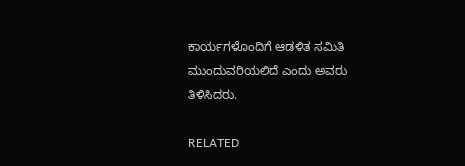ಕಾರ್ಯಗಳೊಂದಿಗೆ ಆಡಳಿತ ಸಮಿತಿ ಮುಂದುವರಿಯಲಿದೆ ಎಂದು ಅವರು ತಿಳಿಸಿದರು.

RELATED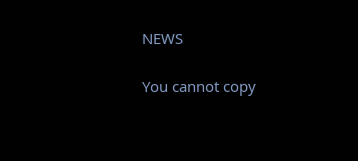NEWS

You cannot copy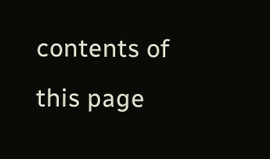contents of this page